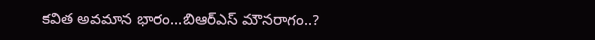కవిత అవమాన భారం…బిఆర్ఎస్ మౌనరాగం..?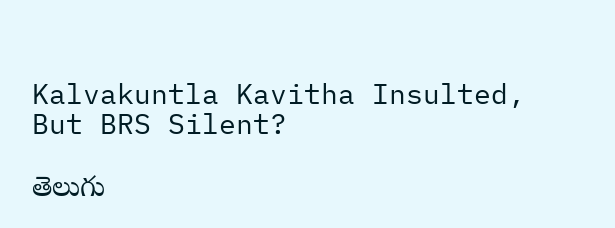Kalvakuntla Kavitha Insulted, But BRS Silent?

తెలుగు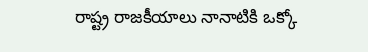రాష్ట్ర రాజకీయాలు నానాటికి ఒక్కో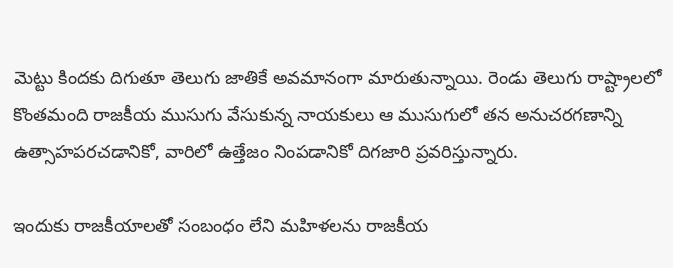మెట్టు కిందకు దిగుతూ తెలుగు జాతికే అవమానంగా మారుతున్నాయి. రెండు తెలుగు రాష్ట్రాలలో కొంతమంది రాజకీయ ముసుగు వేసుకున్న నాయకులు ఆ ముసుగులో తన అనుచరగణాన్ని ఉత్సాహపరచడానికో, వారిలో ఉత్తేజం నింపడానికో దిగజారి ప్రవరిస్తున్నారు.

ఇందుకు రాజకీయాలతో సంబంధం లేని మహిళలను రాజకీయ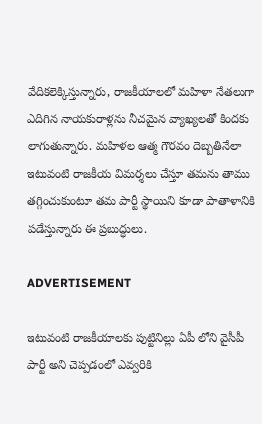వేదికలెక్కిస్తున్నారు, రాజకీయాలలో మహిళా నేతలుగా ఎదిగిన నాయకురాళ్లను నీచమైన వ్యాఖ్యలతో కిందకు లాగుతున్నారు. మహిళల ఆత్మ గౌరవం దెబ్బతినేలా ఇటువంటి రాజకీయ విమర్శలు చేస్తూ తమను తాము తగ్గించుకుంటూ తమ పార్టీ స్థాయిని కూడా పాతాళానికి పడేస్తున్నారు ఈ ప్రబుద్ధులు.

ADVERTISEMENT

ఇటువంటి రాజకీయాలకు పుట్టినిల్లు ఏపీ లోని వైసీపీ పార్టీ అని చెప్పడంలో ఎవ్వరికి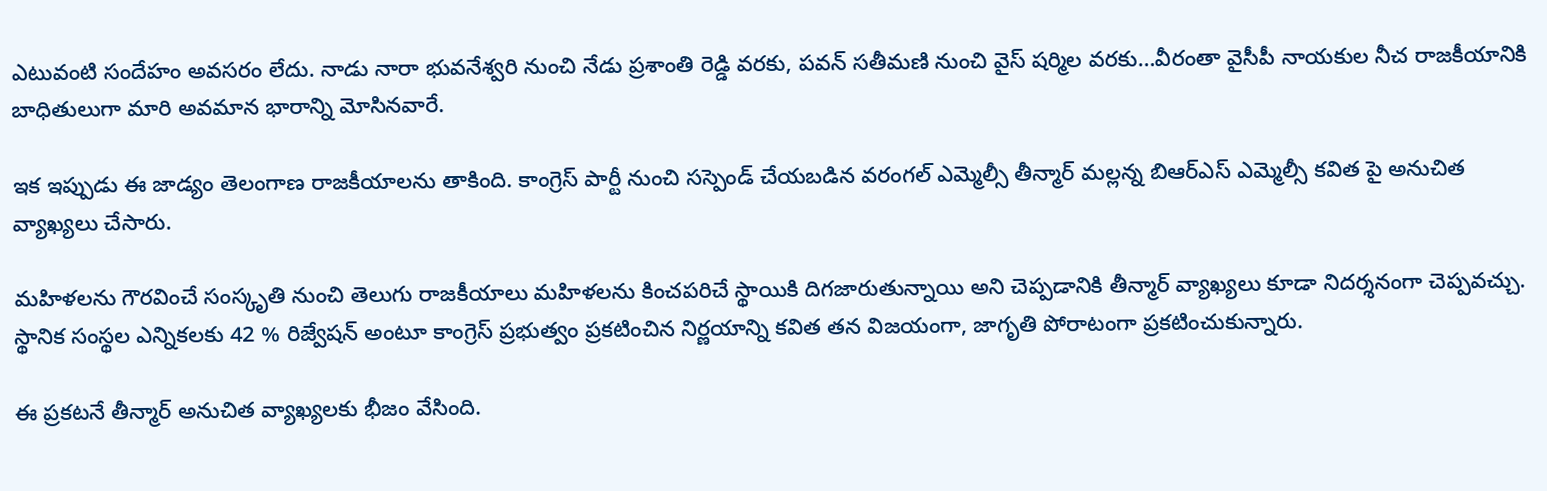ఎటువంటి సందేహం అవసరం లేదు. నాడు నారా భువనేశ్వరి నుంచి నేడు ప్రశాంతి రెడ్డి వరకు, పవన్ సతీమణి నుంచి వైస్ షర్మిల వరకు…వీరంతా వైసీపీ నాయకుల నీచ రాజకీయానికి బాధితులుగా మారి అవమాన భారాన్ని మోసినవారే.

ఇక ఇప్పుడు ఈ జాడ్యం తెలంగాణ రాజకీయాలను తాకింది. కాంగ్రెస్ పార్టీ నుంచి సస్పెండ్ చేయబడిన వరంగల్ ఎమ్మెల్సీ తీన్మార్ మల్లన్న బిఆర్ఎస్ ఎమ్మెల్సీ కవిత పై అనుచిత వ్యాఖ్యలు చేసారు.

మహిళలను గౌరవించే సంస్కృతి నుంచి తెలుగు రాజకీయాలు మహిళలను కించపరిచే స్థాయికి దిగజారుతున్నాయి అని చెప్పడానికి తీన్మార్ వ్యాఖ్యలు కూడా నిదర్శనంగా చెప్పవచ్చు. స్థానిక సంస్థల ఎన్నికలకు 42 % రిజ్వేషన్ అంటూ కాంగ్రెస్ ప్రభుత్వం ప్రకటించిన నిర్ణయాన్ని కవిత తన విజయంగా, జాగృతి పోరాటంగా ప్రకటించుకున్నారు.

ఈ ప్రకటనే తీన్మార్ అనుచిత వ్యాఖ్యలకు భీజం వేసింది.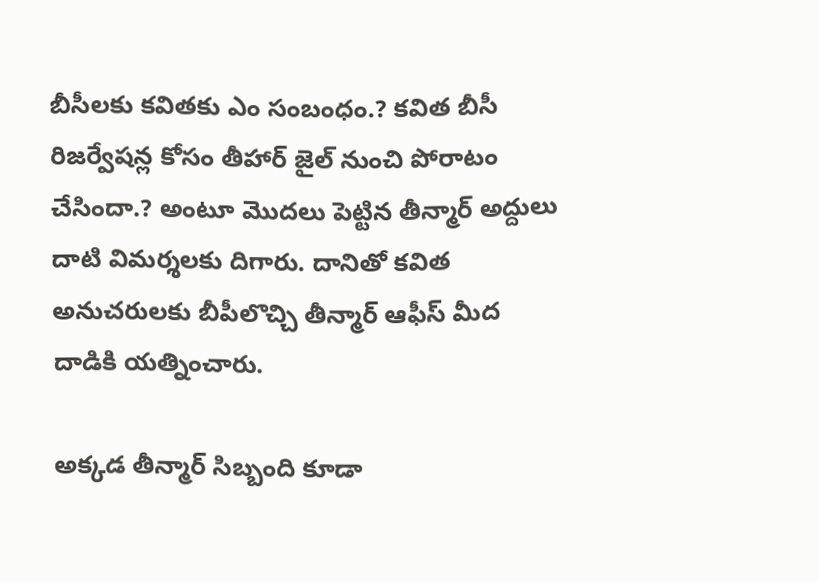బీసీలకు కవితకు ఎం సంబంధం.? కవిత బీసీ రిజర్వేషన్ల కోసం తీహార్ జైల్ నుంచి పోరాటం చేసిందా.? అంటూ మొదలు పెట్టిన తీన్మార్ అద్దులు దాటి విమర్శలకు దిగారు. దానితో కవిత అనుచరులకు బీపీలొచ్చి తీన్మార్ ఆఫీస్ మీద దాడికి యత్నించారు.

అక్కడ తీన్మార్ సిబ్బంది కూడా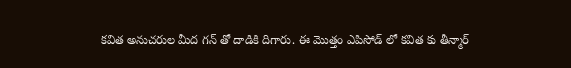కవిత అనుచరుల మీద గన్ తో దాడికి దిగారు. ఈ మొత్తం ఎపిసోడ్ లో కవిత కు తీన్మార్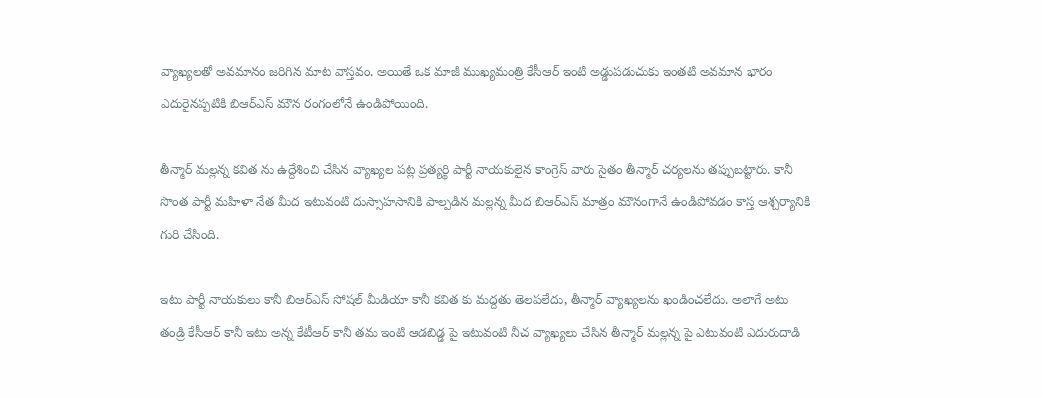వ్యాఖ్యలతో అవమానం జరిగిన మాట వాస్తవం. అయితే ఒక మాజీ ముఖ్యమంత్రి కేసీఆర్ ఇంటి అడ్డుపడుచుకు ఇంతటి అవమాన భారం ఎదురైనప్పటికి బిఆర్ఎస్ మౌన రంగంలోనే ఉండిపోయింది.

తీన్మార్ మల్లన్న కవిత ను ఉద్దేశించి చేసిన వ్యాఖ్యల పట్ల ప్రత్యర్థి పార్టీ నాయకులైన కాంగ్రెస్ వారు సైతం తీన్మార్ చర్యలను తప్పుబట్టారు. కానీ సొంత పార్టీ మహిళా నేత మీద ఇటువంటి దుస్సాహసానికి పాల్పడిన మల్లన్న మీద బిఆర్ఎస్ మాత్రం మౌనంగానే ఉండిపోవడం కాస్త ఆశ్చర్యానికి గురి చేసింది.

ఇటు పార్టీ నాయకులు కానీ బిఆర్ఎస్ సోషల్ మీడియా కానీ కవిత కు మద్దతు తెలపలేదు, తీన్మార్ వ్యాఖ్యలను ఖండించలేదు. అలాగే అటు తండ్రి కేసీఆర్ కానీ ఇటు అన్న కేటీఆర్ కానీ తమ ఇంటి ఆడబిడ్డ పై ఇటువంటి నీచ వ్యాఖ్యలు చేసిన తీన్మార్ మల్లన్న పై ఎటువంటి ఎదురుదాడి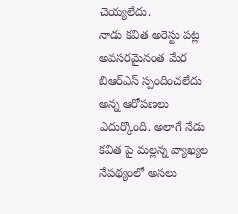చెయ్యలేదు.
నాడు కవిత అరెస్టు పట్ల అవసరమైనంత మేర బిఆర్ఎస్ స్పందించలేదు అన్న ఆరోపణలు ఎదుర్కొంది. అలాగే నేడు కవిత పై మల్లన్న వ్యాఖ్యల నేపథ్యంలో అసలు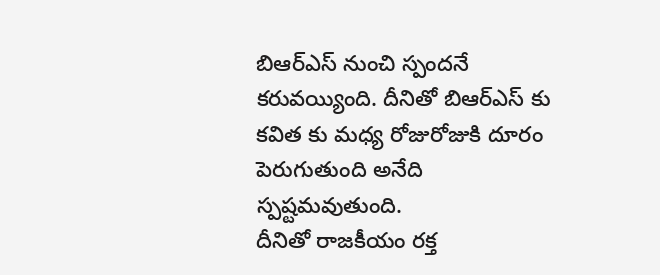బిఆర్ఎస్ నుంచి స్పందనే కరువయ్యింది. దీనితో బిఆర్ఎస్ కు కవిత కు మధ్య రోజురోజుకి దూరం పెరుగుతుంది అనేది స్పష్టమవుతుంది.
దీనితో రాజకీయం రక్త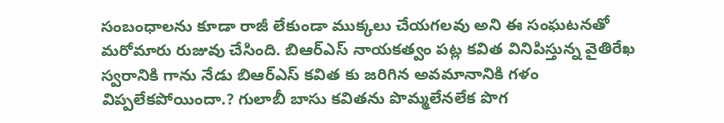సంబంధాలను కూడా రాజీ లేకుండా ముక్కలు చేయగలవు అని ఈ సంఘటనతో మరోమారు రుజువు చేసింది. బిఆర్ఎస్ నాయకత్వం పట్ల కవిత వినిపిస్తున్న వైతిరేఖ స్వరానికి గాను నేడు బిఆర్ఎస్ కవిత కు జరిగిన అవమానానికి గళం విప్పలేకపోయిందా.? గులాబీ బాసు కవితను పొమ్మలేనలేక పొగ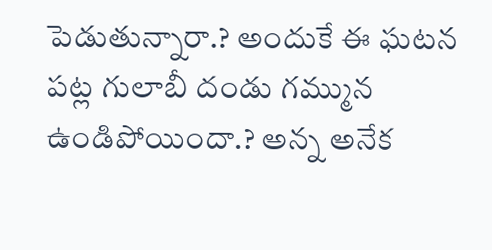పెడుతున్నారా.? అందుకే ఈ ఘటన పట్ల గులాబీ దండు గమ్మున ఉండిపోయిందా.? అన్న అనేక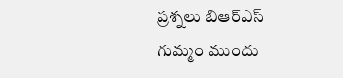ప్రశ్నలు బిఆర్ఎస్ గుమ్మం ముందు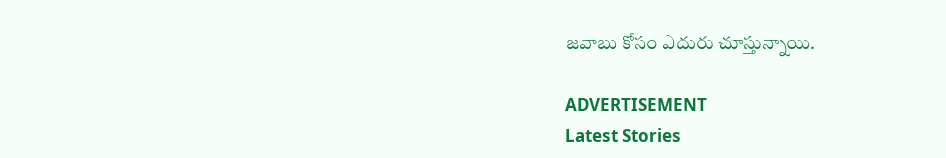జవాబు కోసం ఎదురు చూస్తున్నాయి.

ADVERTISEMENT
Latest Stories